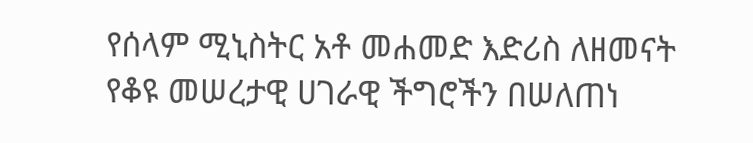የሰላም ሚኒስትር አቶ መሐመድ እድሪስ ለዘመናት የቆዩ መሠረታዊ ሀገራዊ ችግሮችን በሠለጠነ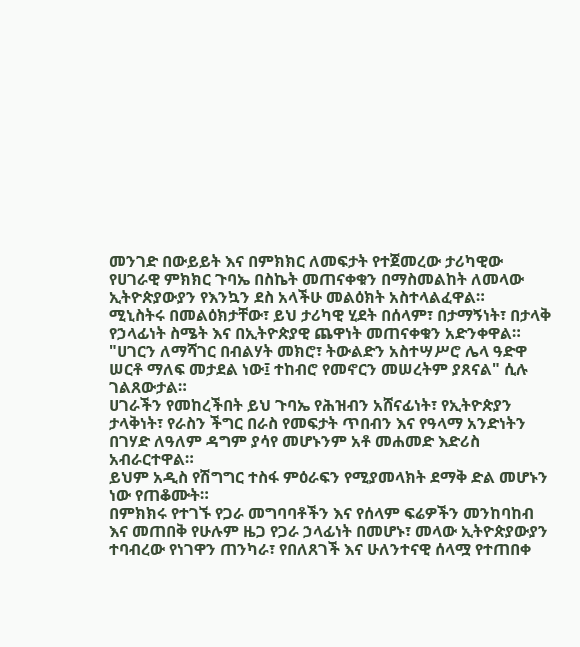መንገድ በውይይት እና በምክክር ለመፍታት የተጀመረው ታሪካዊው የሀገራዊ ምክክር ጉባኤ በስኬት መጠናቀቁን በማስመልከት ለመላው ኢትዮጵያውያን የእንኳን ደስ አላችሁ መልዕክት አስተላልፈዋል።
ሚኒስትሩ በመልዕክታቸው፣ ይህ ታሪካዊ ሂደት በሰላም፣ በታማኝነት፣ በታላቅ የኃላፊነት ስሜት እና በኢትዮጵያዊ ጨዋነት መጠናቀቁን አድንቀዋል።
"ሀገርን ለማሻገር በብልሃት መክሮ፣ ትውልድን አስተሣሥሮ ሌላ ዓድዋ ሠርቶ ማለፍ መታደል ነው፤ ተከብሮ የመኖርን መሠረትም ያጸናል" ሲሉ ገልጸውታል።
ሀገራችን የመከረችበት ይህ ጉባኤ የሕዝብን አሸናፊነት፣ የኢትዮጵያን ታላቅነት፣ የራስን ችግር በራስ የመፍታት ጥበብን እና የዓላማ አንድነትን በገሃድ ለዓለም ዳግም ያሳየ መሆኑንም አቶ መሐመድ እድሪስ አብራርተዋል።
ይህም አዲስ የሽግግር ተስፋ ምዕራፍን የሚያመላክት ደማቅ ድል መሆኑን ነው የጠቆሙት።
በምክክሩ የተገኙ የጋራ መግባባቶችን እና የሰላም ፍሬዎችን መንከባከብ እና መጠበቅ የሁሉም ዜጋ የጋራ ኃላፊነት በመሆኑ፣ መላው ኢትዮጵያውያን ተባብረው የነገዋን ጠንካራ፣ የበለጸገች እና ሁለንተናዊ ሰላሟ የተጠበቀ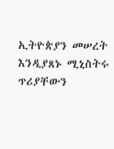ኢትዮጵያን መሠረት እንዲያጸኑ ሚኒስትሩ ጥሪያቸውን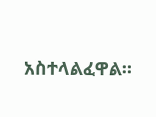አስተላልፈዋል።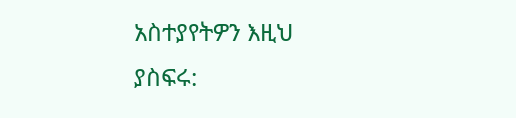አስተያየትዎን እዚህ ያስፍሩ: